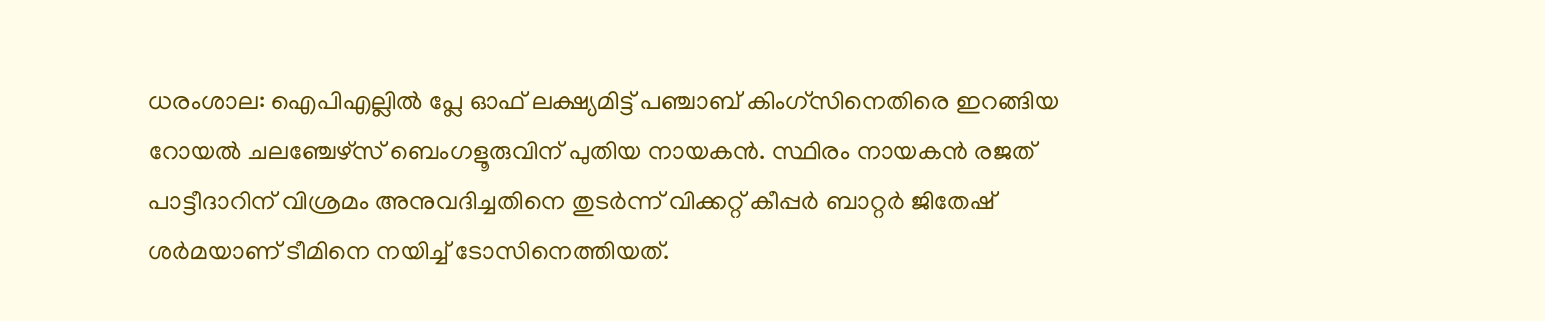ധരംശാല: ഐപിഎല്ലിൽ പ്ലേ ഓഫ് ലക്ഷ്യമിട്ട് പഞ്ചാബ് കിംഗ്സിനെതിരെ ഇറങ്ങിയ റോയൽ ചലഞ്ചേഴ്സ് ബെംഗളൂരുവിന് പുതിയ നായകൻ. സ്ഥിരം നായകൻ രജത് പാട്ടീദാറിന് വിശ്രമം അനുവദിച്ചതിനെ തുടർന്ന് വിക്കറ്റ് കീപ്പർ ബാറ്റർ ജിതേഷ് ശർമയാണ് ടീമിനെ നയിച്ച് ടോസിനെത്തിയത്.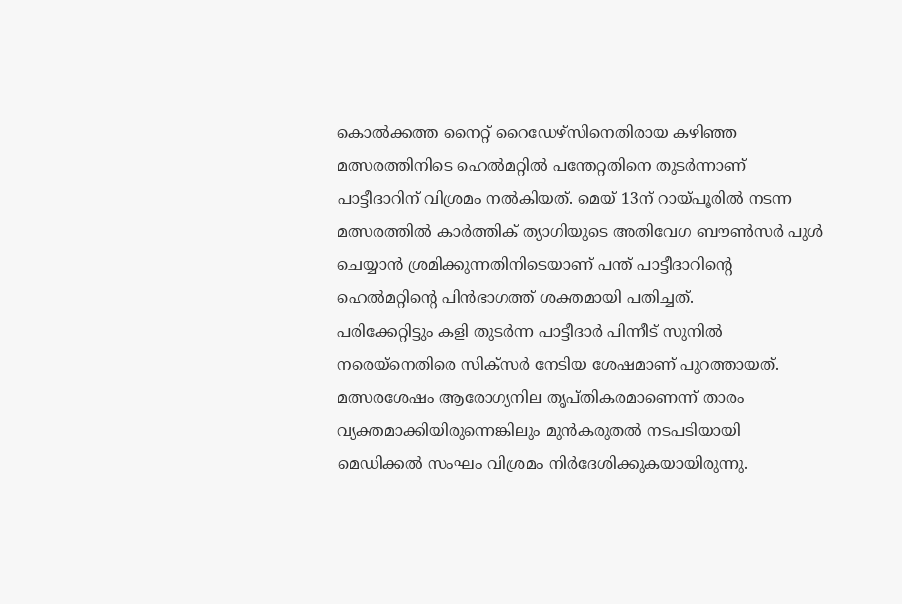കൊൽക്കത്ത നൈറ്റ് റൈഡേഴ്സിനെതിരായ കഴിഞ്ഞ മത്സരത്തിനിടെ ഹെൽമറ്റിൽ പന്തേറ്റതിനെ തുടർന്നാണ് പാട്ടീദാറിന് വിശ്രമം നൽകിയത്. മെയ് 13ന് റായ്പൂരിൽ നടന്ന മത്സരത്തിൽ കാർത്തിക് ത്യാഗിയുടെ അതിവേഗ ബൗൺസർ പുൾ ചെയ്യാൻ ശ്രമിക്കുന്നതിനിടെയാണ് പന്ത് പാട്ടീദാറിന്റെ ഹെൽമറ്റിന്റെ പിൻഭാഗത്ത് ശക്തമായി പതിച്ചത്.
പരിക്കേറ്റിട്ടും കളി തുടർന്ന പാട്ടീദാർ പിന്നീട് സുനിൽ നരെയ്നെതിരെ സിക്സർ നേടിയ ശേഷമാണ് പുറത്തായത്. മത്സരശേഷം ആരോഗ്യനില തൃപ്തികരമാണെന്ന് താരം വ്യക്തമാക്കിയിരുന്നെങ്കിലും മുൻകരുതൽ നടപടിയായി മെഡിക്കൽ സംഘം വിശ്രമം നിർദേശിക്കുകയായിരുന്നു.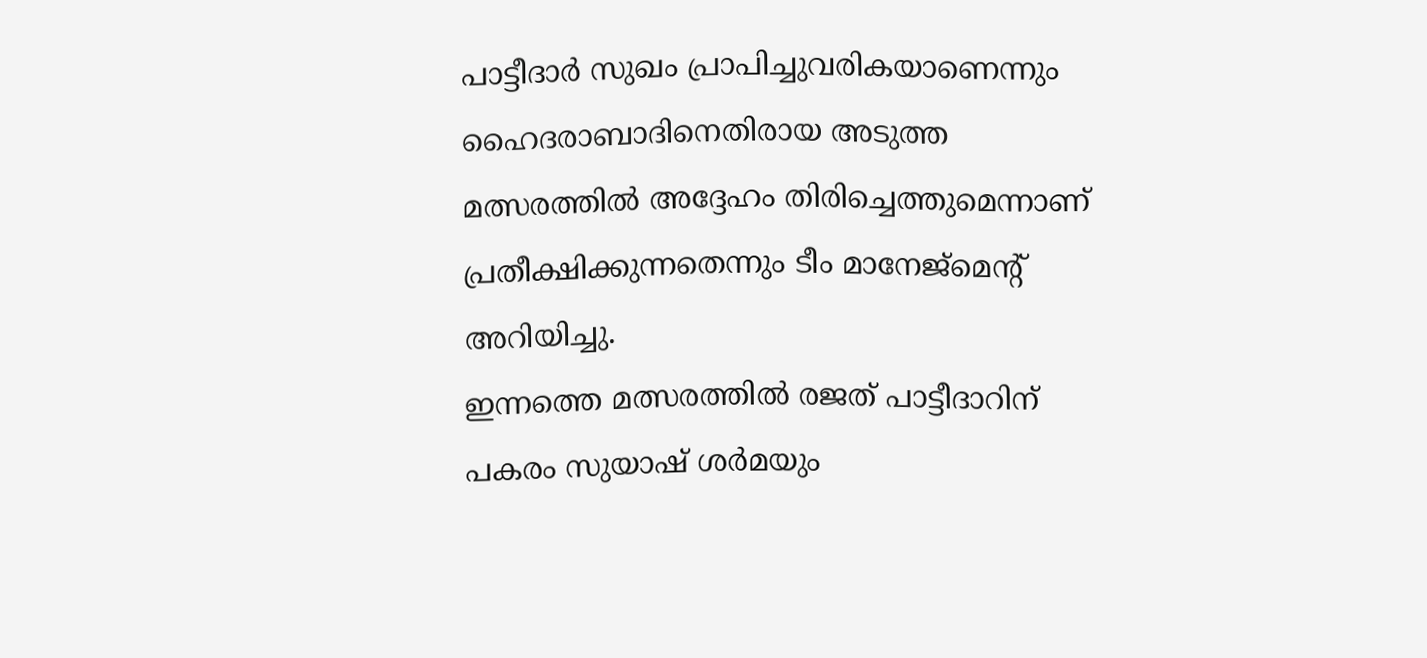പാട്ടീദാർ സുഖം പ്രാപിച്ചുവരികയാണെന്നും ഹൈദരാബാദിനെതിരായ അടുത്ത മത്സരത്തിൽ അദ്ദേഹം തിരിച്ചെത്തുമെന്നാണ് പ്രതീക്ഷിക്കുന്നതെന്നും ടീം മാനേജ്മെന്റ് അറിയിച്ചു.
ഇന്നത്തെ മത്സരത്തിൽ രജത് പാട്ടീദാറിന് പകരം സുയാഷ് ശർമയും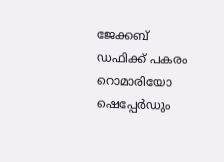ജേക്കബ് ഡഫിക്ക് പകരം റൊമാരിയോ ഷെപ്പേർഡും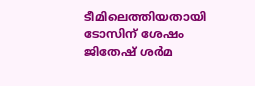ടീമിലെത്തിയതായി ടോസിന് ശേഷം ജിതേഷ് ശർമ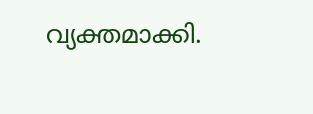വ്യക്തമാക്കി.